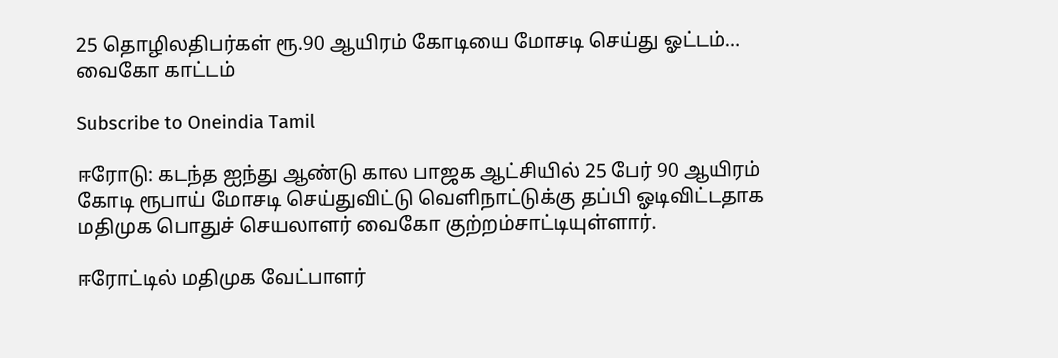25 தொழிலதிபர்கள் ரூ.90 ஆயிரம் கோடியை மோசடி செய்து ஓட்டம்… வைகோ காட்டம்

Subscribe to Oneindia Tamil

ஈரோடு: கடந்த ஐந்து ஆண்டு கால பாஜக ஆட்சியில் 25 பேர் 90 ஆயிரம் கோடி ரூபாய் மோசடி செய்துவிட்டு வெளிநாட்டுக்கு தப்பி ஓடிவிட்டதாக மதிமுக பொதுச் செயலாளர் வைகோ குற்றம்சாட்டியுள்ளார்.

ஈரோட்டில் மதிமுக வேட்பாளர்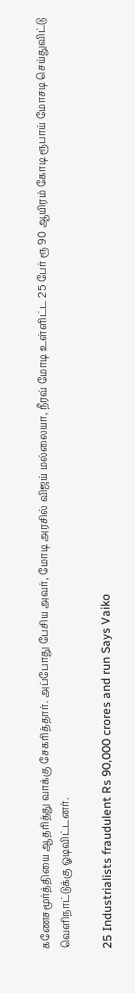கணேசமூர்த்தியை ஆதரித்து வாக்கு சேகரித்தார். அப்போது பேசிய அவர், மோடி அரசில் விஜய் மல்லையா, நீரவ் மோடி உள்ளிட்ட 25 பேர் ரூ 90 ஆயிரம் கோடி ரூபாய் மோசடி செய்துவிட்டு வெளிநாட்டுக்கு ஓடிவிட்டனர்.

25 Industrialists fraudulent Rs 90,000 crores and run Says Vaiko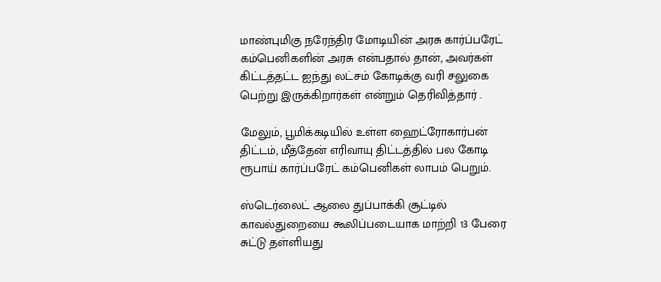மாண்புமிகு நரேந்திர மோடியின் அரசு கார்ப்பரேட் கம்பெனிகளின் அரசு என்பதால் தான், அவர்கள் கிட்டத்தட்ட ஐந்து லட்சம் கோடிக்கு வரி சலுகை பெற்று இருக்கிறார்கள் என்றும் தெரிவித்தார் .

மேலும், பூமிக்கடியில் உள்ள ஹைட்ரோகார்பன் திட்டம், மீத்தேன் எரிவாயு திட்டத்தில் பல கோடி ரூபாய் கார்ப்பரேட் கம்பெனிகள் லாபம் பெறும்.

ஸ்டெர்லைட் ஆலை துப்பாக்கி சூட்டில் காவல்துறையை கூலிப்படையாக மாற்றி 13 பேரை சுட்டு தள்ளியது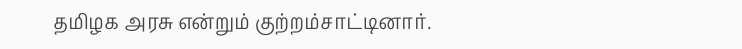தமிழக அரசு என்றும் குற்றம்சாட்டினார்.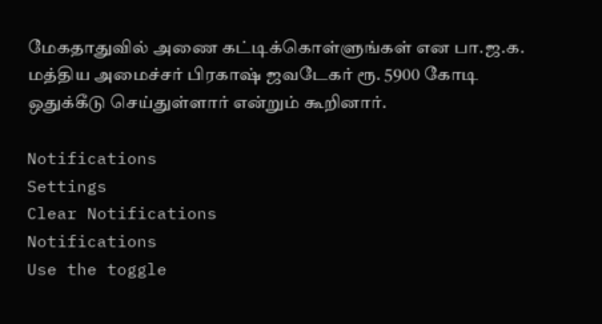மேகதாதுவில் அணை கட்டிக்கொள்ளுங்கள் என பா.ஜ.க. மத்திய அமைச்சர் பிரகாஷ் ஜவடேகர் ரூ. 5900 கோடி ஒதுக்கீடு செய்துள்ளார் என்றும் கூறினார்.

Notifications
Settings
Clear Notifications
Notifications
Use the toggle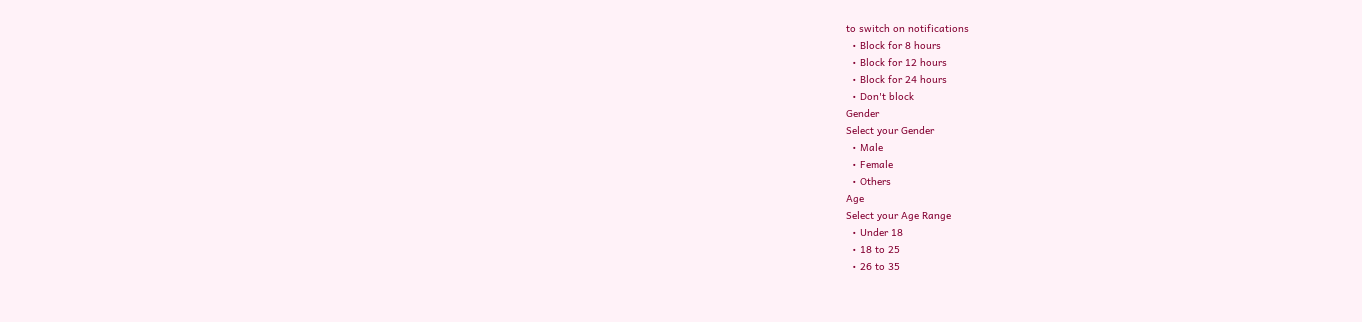to switch on notifications
  • Block for 8 hours
  • Block for 12 hours
  • Block for 24 hours
  • Don't block
Gender
Select your Gender
  • Male
  • Female
  • Others
Age
Select your Age Range
  • Under 18
  • 18 to 25
  • 26 to 35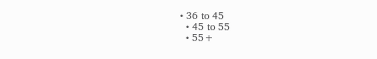• 36 to 45
  • 45 to 55
  • 55+